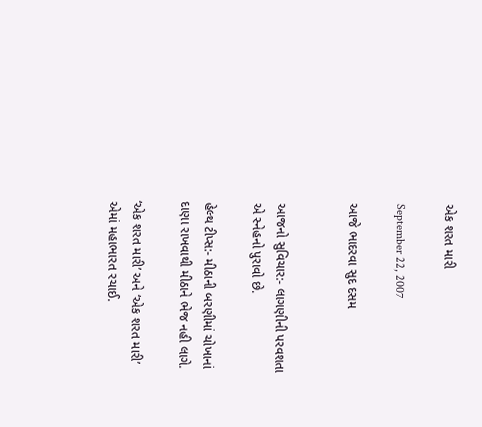એક શરત મારી

September 22, 2007

આજે ભાદરવા સુદ દસમ


આજનો સુવિચાર:- લાગણીની પરવશતા એ સ્નેહનો પુરાવો છે.

હેલ્થ ટીપ્સ:- મીઠાની બરણીમાં ચોખાનાં દાણા રાખવાથી મીઠાને ભેજ નહી લાગે.

‘એક શરત મારી’ અને ‘એક શરત મારી’ એમાં મહાભારત રચાઈ.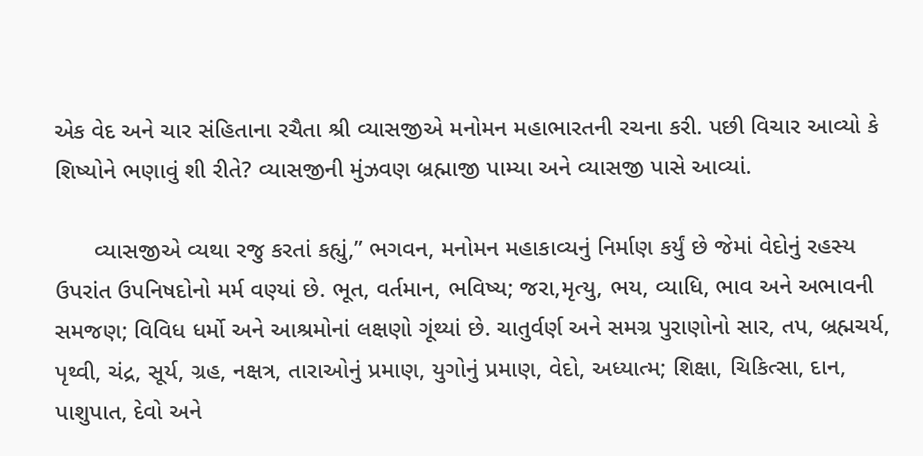એક વેદ અને ચાર સંહિતાના રચૈતા શ્રી વ્યાસજીએ મનોમન મહાભારતની રચના કરી. પછી વિચાર આવ્યો કે શિષ્યોને ભણાવું શી રીતે? વ્યાસજીની મુંઝવણ બ્રહ્માજી પામ્યા અને વ્યાસજી પાસે આવ્યાં.

      વ્યાસજીએ વ્યથા રજુ કરતાં કહ્યું,” ભગવન, મનોમન મહાકાવ્યનું નિર્માણ કર્યું છે જેમાં વેદોનું રહસ્ય ઉપરાંત ઉપનિષદોનો મર્મ વણ્યાં છે. ભૂત, વર્તમાન, ભવિષ્ય; જરા,મૃત્યુ, ભય, વ્યાધિ, ભાવ અને અભાવની સમજણ; વિવિધ ધર્મો અને આશ્રમોનાં લક્ષણો ગૂંથ્યાં છે. ચાતુર્વર્ણ અને સમગ્ર પુરાણોનો સાર, તપ, બ્રહ્મચર્ય, પૃથ્વી, ચંદ્ર, સૂર્ય, ગ્રહ, નક્ષત્ર, તારાઓનું પ્રમાણ, યુગોનું પ્રમાણ, વેદો, અધ્યાત્મ; શિક્ષા, ચિકિત્સા, દાન, પાશુપાત, દેવો અને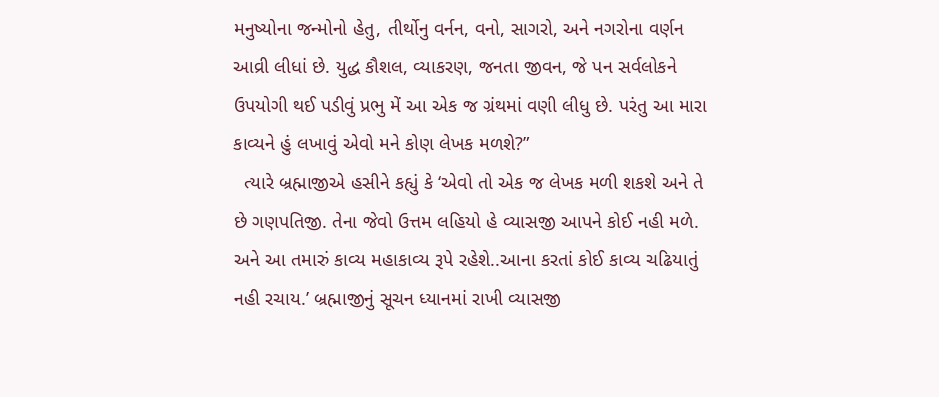મનુષ્યોના જન્મોનો હેતુ, તીર્થોનુ વર્નન, વનો, સાગરો, અને નગરોના વર્ણન આવ્રી લીધાં છે. યુદ્ધ કૌશલ, વ્યાકરણ, જનતા જીવન, જે પન સર્વલોકને ઉપયોગી થઈ પડીવું પ્રભુ મેં આ એક જ ગ્રંથમાં વણી લીધુ છે. પરંતુ આ મારા કાવ્યને હું લખાવું એવો મને કોણ લેખક મળશે?”
  ત્યારે બ્રહ્માજીએ હસીને કહ્યું કે ‘એવો તો એક જ લેખક મળી શકશે અને તે છે ગણપતિજી. તેના જેવો ઉત્તમ લહિયો હે વ્યાસજી આપને કોઈ નહી મળે. અને આ તમારું કાવ્ય મહાકાવ્ય રૂપે રહેશે..આના કરતાં કોઈ કાવ્ય ચઢિયાતું નહી રચાય.’ બ્રહ્માજીનું સૂચન ધ્યાનમાં રાખી વ્યાસજી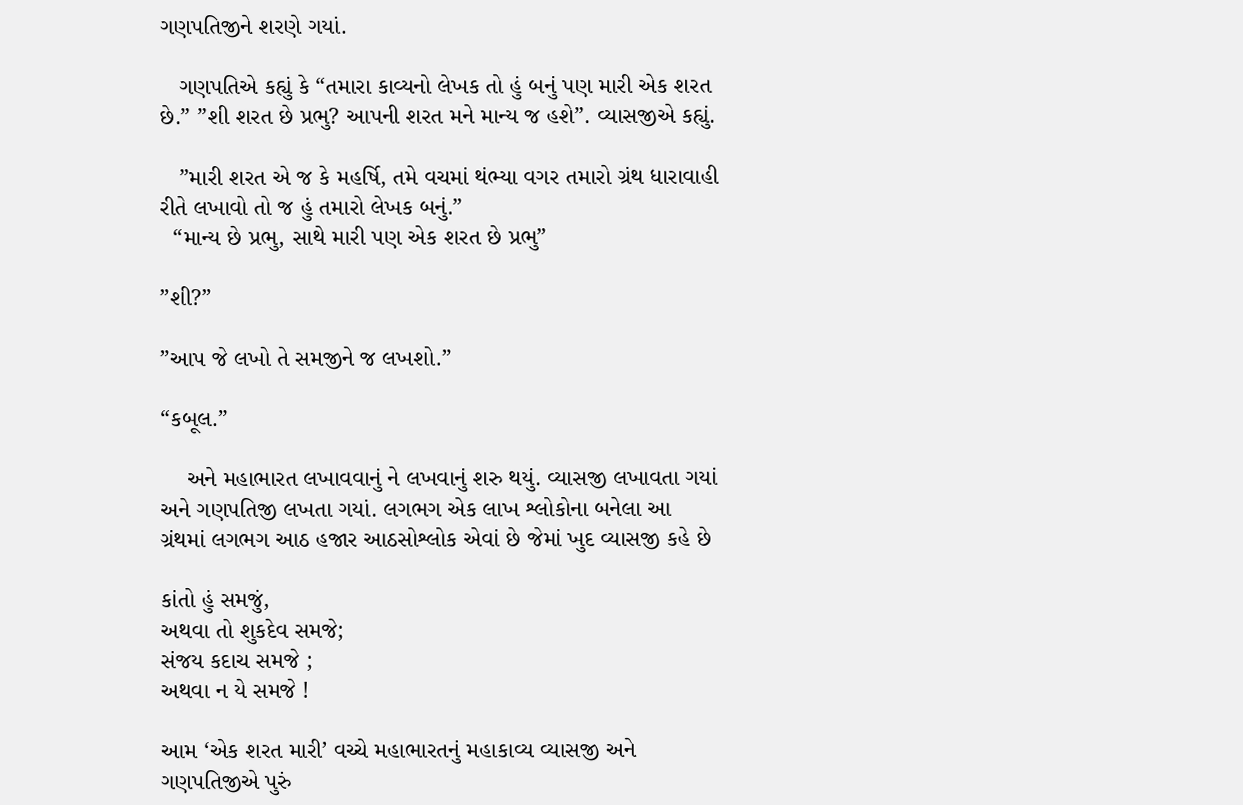ગણપતિજીને શરણે ગયાં.

   ગણપતિએ કહ્યું કે “તમારા કાવ્યનો લેખક તો હું બનું પણ મારી એક શરત છે.” ”શી શરત છે પ્રભુ? આપની શરત મને માન્ય જ હશે”. વ્યાસજીએ કહ્યું.

   ”મારી શરત એ જ કે મહર્ષિ, તમે વચમાં થંભ્યા વગર તમારો ગ્રંથ ધારાવાહી રીતે લખાવો તો જ હું તમારો લેખક બનું.”
  “માન્ય છે પ્રભુ, સાથે મારી પણ એક શરત છે પ્રભુ”

”શી?”

”આપ જે લખો તે સમજીને જ લખશો.”

“કબૂલ.”

    અને મહાભારત લખાવવાનું ને લખવાનું શરુ થયું. વ્યાસજી લખાવતા ગયાં અને ગણપતિજી લખતા ગયાં. લગભગ એક લાખ શ્લોકોના બનેલા આ ગ્રંથમાં લગભગ આઠ હજાર આઠસોશ્લોક એવાં છે જેમાં ખુદ વ્યાસજી કહે છે

કાંતો હું સમજું,
અથવા તો શુકદેવ સમજે;
સંજય કદાચ સમજે ;
અથવા ન યે સમજે !

આમ ‘એક શરત મારી’ વચ્ચે મહાભારતનું મહાકાવ્ય વ્યાસજી અને ગણપતિજીએ પુરું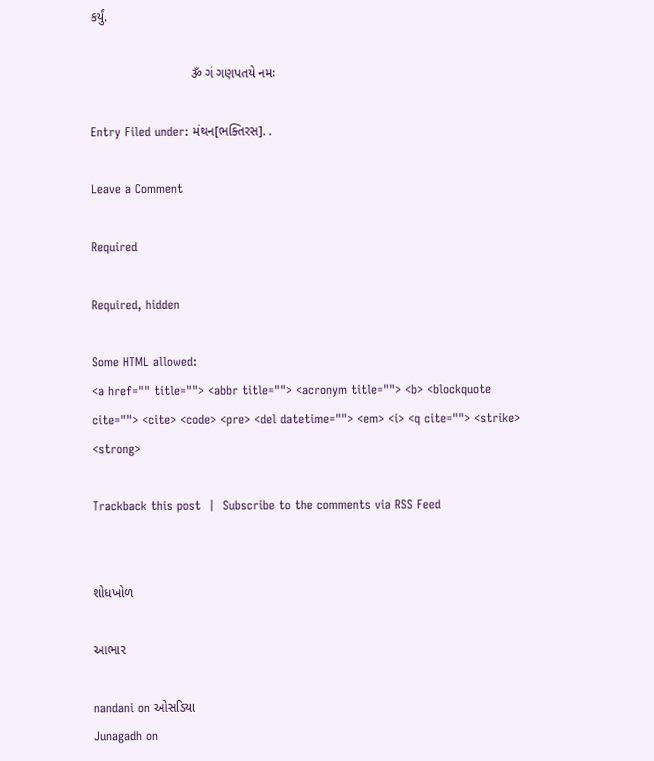કર્યું.

                            ૐ ગં ગણપતયે નમઃ

Entry Filed under: મંથન[ભક્તિરસ]. .

Leave a Comment

Required

Required, hidden

Some HTML allowed:
<a href="" title=""> <abbr title=""> <acronym title=""> <b> <blockquote cite=""> <cite> <code> <pre> <del datetime=""> <em> <i> <q cite=""> <strike> <strong>

Trackback this post  |  Subscribe to the comments via RSS Feed


શોધખોળ

આભાર

nandani on ઓસડિયા
Junagadh on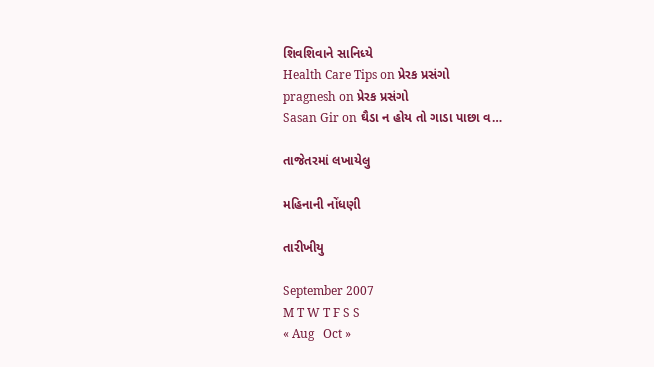શિવશિવાને સાનિધ્યે
Health Care Tips on પ્રેરક પ્રસંગો
pragnesh on પ્રેરક પ્રસંગો
Sasan Gir on ઘૈડા ન હોય તો ગાડા પાછા વ…

તાજેતરમાં લખાયેલુ

મહિનાની નોંધણી

તારીખીયુ

September 2007
M T W T F S S
« Aug   Oct »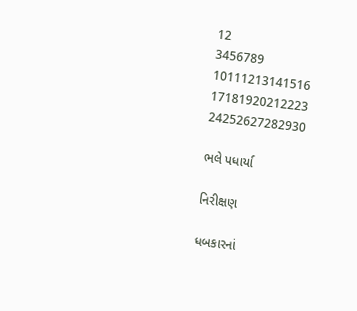12
3456789
10111213141516
17181920212223
24252627282930

ભલે પધાર્યા

નિરીક્ષણ

ધબકારનાં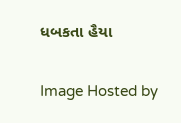ધબકતા હૈયા

Image Hosted by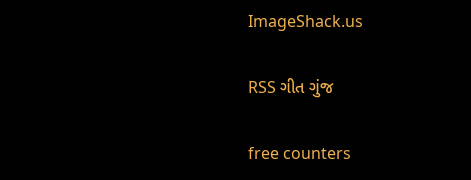ImageShack.us

RSS ગીત ગુંજ

free counters